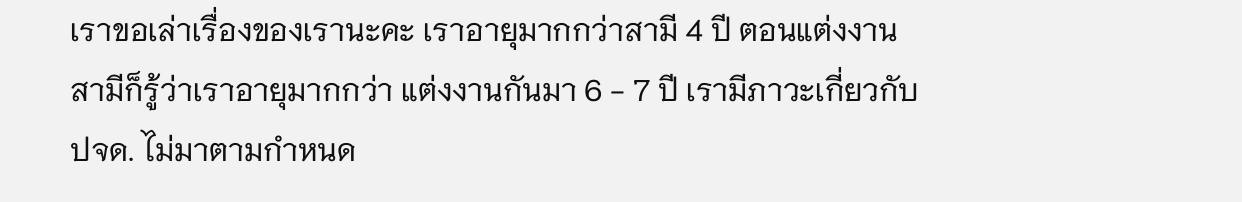เราขอเล่าเรื่องของเรานะคะ เราอายุมากกว่าสามี 4 ปี ตอนแต่งงานสามีก็รู้ว่าเราอายุมากกว่า แต่งงานกันมา 6 - 7 ปี เรามีภาวะเกี่ยวกับ ปจด. ไม่มาตามกำหนด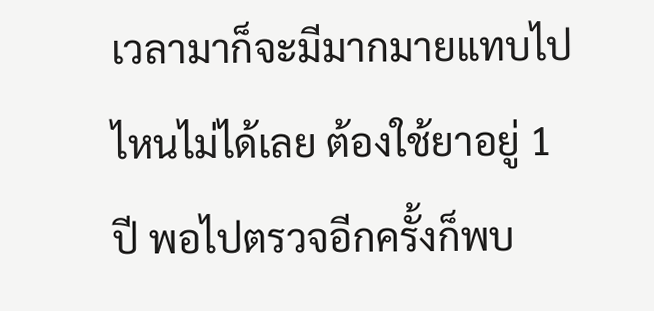เวลามาก็จะมีมากมายแทบไปไหนไม่ได้เลย ต้องใช้ยาอยู่ 1 ปี พอไปตรวจอีกครั้งก็พบ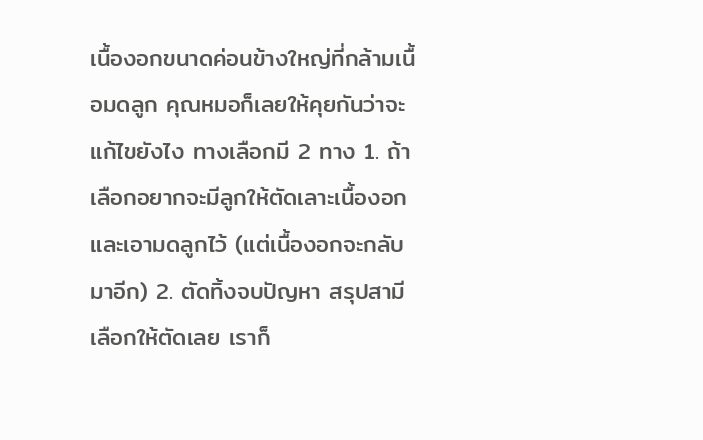เนื้องอกขนาดค่อนข้างใหญ่ที่กล้ามเนื้อมดลูก คุณหมอก็เลยให้คุยกันว่าจะแก้ไขยังไง ทางเลือกมี 2 ทาง 1. ถ้าเลือกอยากจะมีลูกให้ตัดเลาะเนื้องอกและเอามดลูกไว้ (แต่เนื้องอกจะกลับมาอีก) 2. ตัดทิ้งจบปัญหา สรุปสามีเลือกให้ตัดเลย เราก็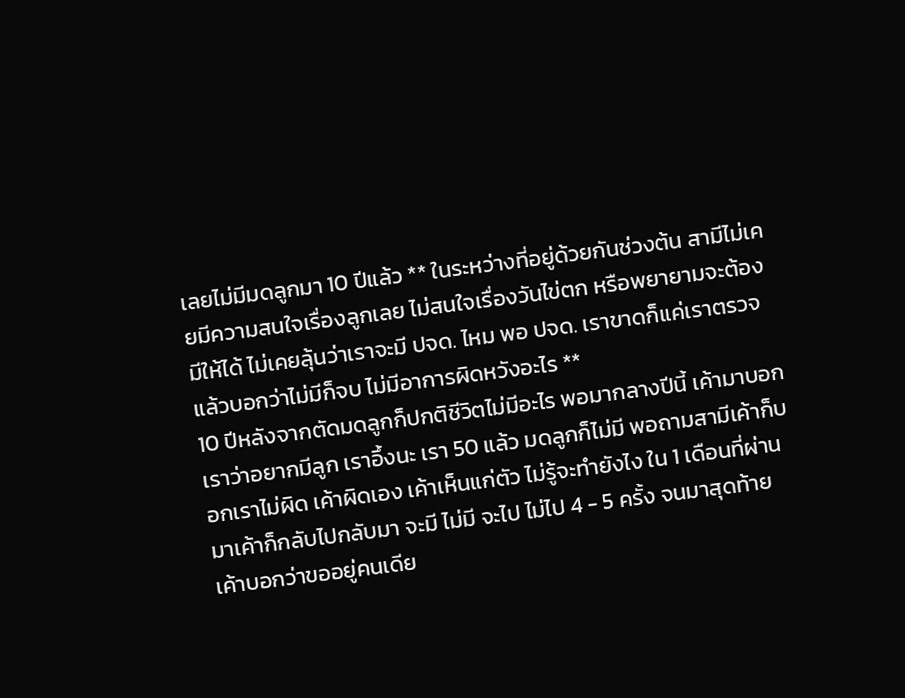เลยไม่มีมดลูกมา 10 ปีแล้ว ** ในระหว่างที่อยู่ด้วยกันช่วงต้น สามีไม่เคยมีความสนใจเรื่องลูกเลย ไม่สนใจเรื่องวันไข่ตก หรือพยายามจะต้องมีให้ได้ ไม่เคยลุ้นว่าเราจะมี ปจด. ไหม พอ ปจด. เราขาดก็แค่เราตรวจแล้วบอกว่าไม่มีก็จบ ไม่มีอาการผิดหวังอะไร **
10 ปีหลังจากตัดมดลูกก็ปกติชีวิตไม่มีอะไร พอมากลางปีนี้ เค้ามาบอกเราว่าอยากมีลูก เราอึ้งนะ เรา 50 แล้ว มดลูกก็ไม่มี พอถามสามีเค้าก็บอกเราไม่ผิด เค้าผิดเอง เค้าเห็นแก่ตัว ไม่รู้จะทำยังไง ใน 1 เดือนที่ผ่านมาเค้าก็กลับไปกลับมา จะมี ไม่มี จะไป ไม่ไป 4 - 5 ครั้ง จนมาสุดท้ายเค้าบอกว่าขออยู่คนเดีย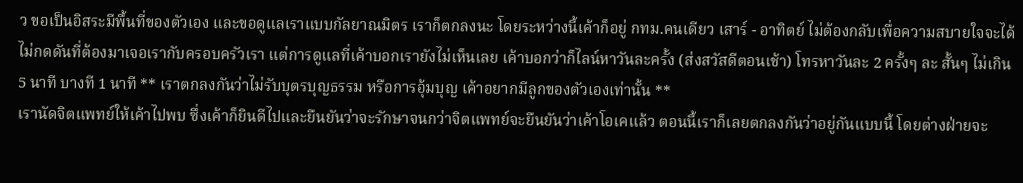ว ขอเป็นอิสระมีพื้นที่ของตัวเอง และขอดูแลเราแบบกัลยาณมิตร เราก็ตกลงนะ โดยระหว่างนี้เค้าก็อยู่ กทม.คนเดียว เสาร์ - อาทิตย์ ไม่ต้องกลับเพื่อความสบายใจจะได้ไม่กดดันที่ต้องมาเจอเรากับครอบครัวเรา แต่การดูแลที่เค้าบอกเรายังไม่เห็นเลย เค้าบอกว่าก็ไลน์หาวันละครั้ง (ส่งสวัสดีตอนเช้า) โทรหาวันละ 2 ครั้งๆ ละ สั้นๆ ไม่เกิน 5 นาที บางที 1 นาที ** เราตกลงกันว่าไม่รับบุตรบุญธรรม หรือการอุ้มบุญ เค้าอยากมีลูกของตัวเองเท่านั้น **
เรานัดจิตแพทย์ให้เค้าไปพบ ซึ่งเค้าก็ยินดีไปและยืนยันว่าจะรักษาจนกว่าจิตแพทย์จะยืนยันว่าเค้าโอเคแล้ว ตอนนี้เราก็เลยตกลงกันว่าอยู่กันแบบนี้ โดยต่างฝ่ายจะ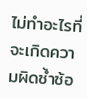ไม่ทำอะไรที่จะเกิดความผิดซ้ำซ้อ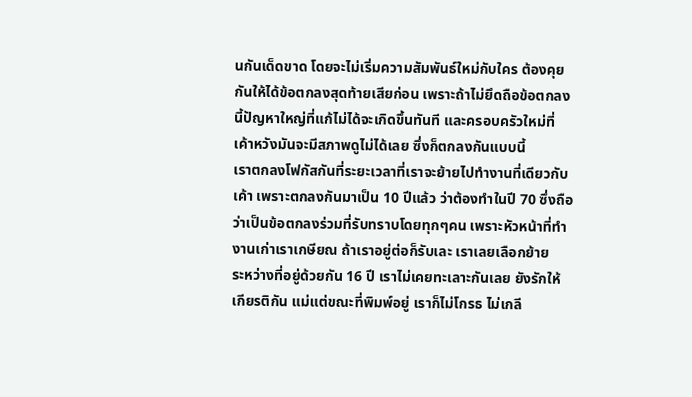นกันเด็ดขาด โดยจะไม่เริ่มความสัมพันธ์ใหม่กับใคร ต้องคุยกันให้ได้ข้อตกลงสุดท้ายเสียก่อน เพราะถ้าไม่ยึดถือข้อตกลงนี้ปัญหาใหญ่ที่แก้ไม่ได้จะเกิดขึ้นทันที และครอบครัวใหม่ที่เค้าหวังมันจะมีสภาพดูไม่ได้เลย ซึ่งก็ตกลงกันแบบนี้
เราตกลงโฟกัสกันที่ระยะเวลาที่เราจะย้ายไปทำงานที่เดียวกับเค้า เพราะตกลงกันมาเป็น 10 ปีแล้ว ว่าต้องทำในปี 70 ซึ่งถือว่าเป็นข้อตกลงร่วมที่รับทราบโดยทุกๆคน เพราะหัวหน้าที่ทำงานเก่าเราเกษียณ ถ้าเราอยู่ต่อก็รับเละ เราเลยเลือกย้าย
ระหว่างที่อยู่ด้วยกัน 16 ปี เราไม่เคยทะเลาะกันเลย ยังรักให้เกียรติกัน แม่แต่ขณะที่พิมพ์อยู่ เราก็ไม่โกรธ ไม่เกลี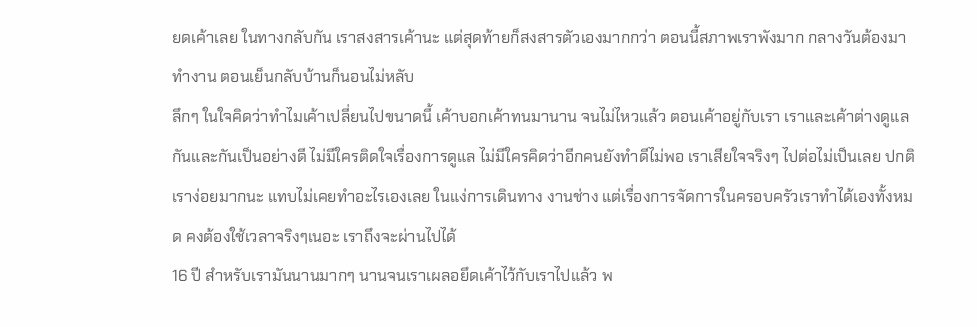ยดเค้าเลย ในทางกลับกัน เราสงสารเค้านะ แต่สุดท้ายก็สงสารตัวเองมากกว่า ตอนนี้สภาพเราพังมาก กลางวันต้องมาทำงาน ตอนเย็นกลับบ้านก็นอนไม่หลับ
ลึกๆ ในใจคิดว่าทำไมเค้าเปลี่ยนไปขนาดนี้ เค้าบอกเค้าทนมานาน จนไม่ไหวแล้ว ตอนเค้าอยู่กับเรา เราและเค้าต่างดูแลกันและกันเป็นอย่างดี ไม่มีใครติดใจเรื่องการดูแล ไม่มีใครคิดว่าอีกคนยังทำดีไม่พอ เราเสียใจจริงๆ ไปต่อไม่เป็นเลย ปกติเราง่อยมากนะ แทบไม่เคยทำอะไรเองเลย ในแง่การเดินทาง งานช่าง แต่เรื่องการจัดการในครอบครัวเราทำได้เองทั้งหมด คงต้องใช้เวลาจริงๆเนอะ เราถึงจะผ่านไปได้
16 ปี สำหรับเรามันนานมากๆ นานจนเราเผลอยึดเค้าไว้กับเราไปแล้ว พ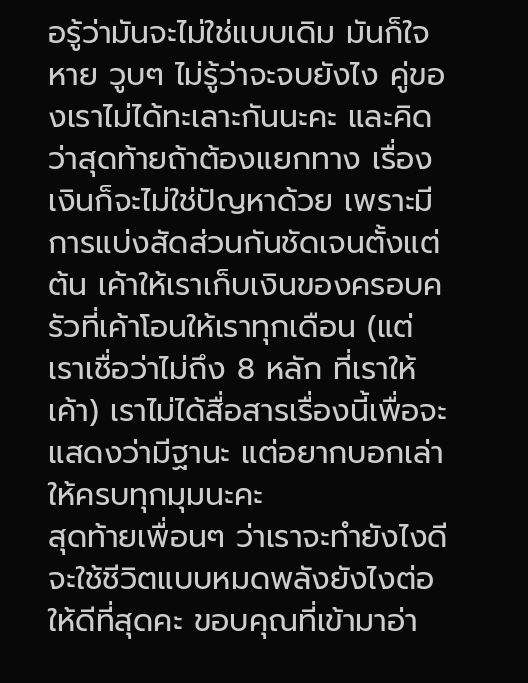อรู้ว่ามันจะไม่ใช่แบบเดิม มันก็ใจหาย วูบๆ ไม่รู้ว่าจะจบยังไง คู่ของเราไม่ได้ทะเลาะกันนะคะ และคิดว่าสุดท้ายถ้าต้องแยกทาง เรื่องเงินก็จะไม่ใช่ปัญหาด้วย เพราะมีการแบ่งสัดส่วนกันชัดเจนตั้งแต่ต้น เค้าให้เราเก็บเงินของครอบครัวที่เค้าโอนให้เราทุกเดือน (แต่เราเชื่อว่าไม่ถึง 8 หลัก ที่เราให้เค้า) เราไม่ได้สื่อสารเรื่องนี้เพื่อจะแสดงว่ามีฐานะ แต่อยากบอกเล่าให้ครบทุกมุมนะคะ
สุดท้ายเพื่อนๆ ว่าเราจะทำยังไงดี จะใช้ชีวิตแบบหมดพลังยังไงต่อ ให้ดีที่สุดคะ ขอบคุณที่เข้ามาอ่า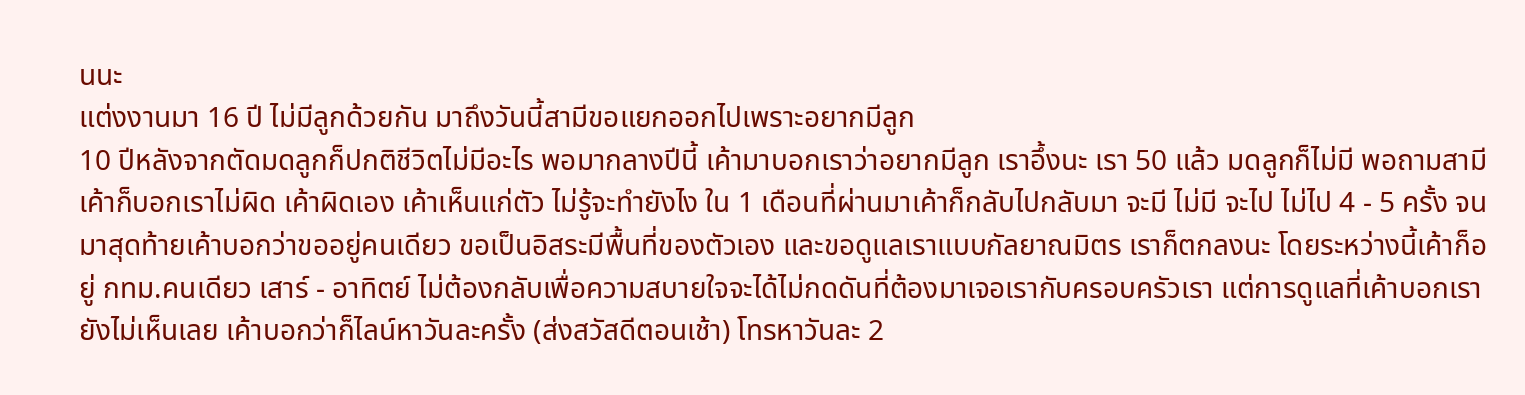นนะ
แต่งงานมา 16 ปี ไม่มีลูกด้วยกัน มาถึงวันนี้สามีขอแยกออกไปเพราะอยากมีลูก
10 ปีหลังจากตัดมดลูกก็ปกติชีวิตไม่มีอะไร พอมากลางปีนี้ เค้ามาบอกเราว่าอยากมีลูก เราอึ้งนะ เรา 50 แล้ว มดลูกก็ไม่มี พอถามสามีเค้าก็บอกเราไม่ผิด เค้าผิดเอง เค้าเห็นแก่ตัว ไม่รู้จะทำยังไง ใน 1 เดือนที่ผ่านมาเค้าก็กลับไปกลับมา จะมี ไม่มี จะไป ไม่ไป 4 - 5 ครั้ง จนมาสุดท้ายเค้าบอกว่าขออยู่คนเดียว ขอเป็นอิสระมีพื้นที่ของตัวเอง และขอดูแลเราแบบกัลยาณมิตร เราก็ตกลงนะ โดยระหว่างนี้เค้าก็อยู่ กทม.คนเดียว เสาร์ - อาทิตย์ ไม่ต้องกลับเพื่อความสบายใจจะได้ไม่กดดันที่ต้องมาเจอเรากับครอบครัวเรา แต่การดูแลที่เค้าบอกเรายังไม่เห็นเลย เค้าบอกว่าก็ไลน์หาวันละครั้ง (ส่งสวัสดีตอนเช้า) โทรหาวันละ 2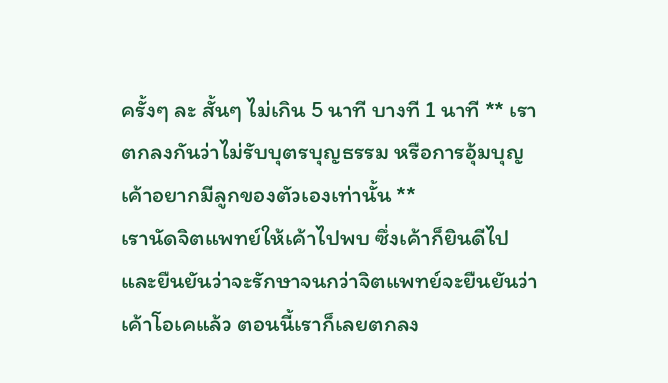ครั้งๆ ละ สั้นๆ ไม่เกิน 5 นาที บางที 1 นาที ** เราตกลงกันว่าไม่รับบุตรบุญธรรม หรือการอุ้มบุญ เค้าอยากมีลูกของตัวเองเท่านั้น **
เรานัดจิตแพทย์ให้เค้าไปพบ ซึ่งเค้าก็ยินดีไปและยืนยันว่าจะรักษาจนกว่าจิตแพทย์จะยืนยันว่าเค้าโอเคแล้ว ตอนนี้เราก็เลยตกลง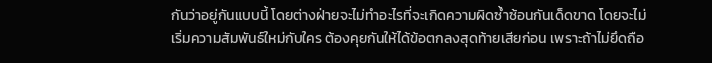กันว่าอยู่กันแบบนี้ โดยต่างฝ่ายจะไม่ทำอะไรที่จะเกิดความผิดซ้ำซ้อนกันเด็ดขาด โดยจะไม่เริ่มความสัมพันธ์ใหม่กับใคร ต้องคุยกันให้ได้ข้อตกลงสุดท้ายเสียก่อน เพราะถ้าไม่ยึดถือ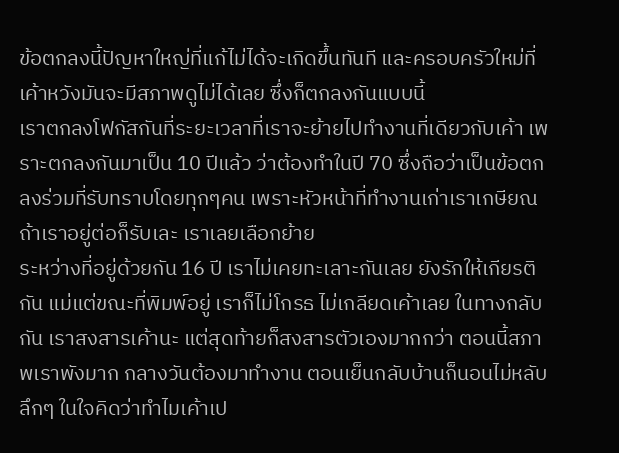ข้อตกลงนี้ปัญหาใหญ่ที่แก้ไม่ได้จะเกิดขึ้นทันที และครอบครัวใหม่ที่เค้าหวังมันจะมีสภาพดูไม่ได้เลย ซึ่งก็ตกลงกันแบบนี้
เราตกลงโฟกัสกันที่ระยะเวลาที่เราจะย้ายไปทำงานที่เดียวกับเค้า เพราะตกลงกันมาเป็น 10 ปีแล้ว ว่าต้องทำในปี 70 ซึ่งถือว่าเป็นข้อตกลงร่วมที่รับทราบโดยทุกๆคน เพราะหัวหน้าที่ทำงานเก่าเราเกษียณ ถ้าเราอยู่ต่อก็รับเละ เราเลยเลือกย้าย
ระหว่างที่อยู่ด้วยกัน 16 ปี เราไม่เคยทะเลาะกันเลย ยังรักให้เกียรติกัน แม่แต่ขณะที่พิมพ์อยู่ เราก็ไม่โกรธ ไม่เกลียดเค้าเลย ในทางกลับกัน เราสงสารเค้านะ แต่สุดท้ายก็สงสารตัวเองมากกว่า ตอนนี้สภาพเราพังมาก กลางวันต้องมาทำงาน ตอนเย็นกลับบ้านก็นอนไม่หลับ
ลึกๆ ในใจคิดว่าทำไมเค้าเป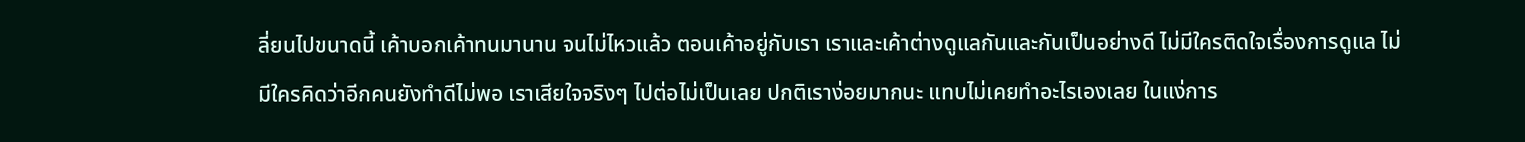ลี่ยนไปขนาดนี้ เค้าบอกเค้าทนมานาน จนไม่ไหวแล้ว ตอนเค้าอยู่กับเรา เราและเค้าต่างดูแลกันและกันเป็นอย่างดี ไม่มีใครติดใจเรื่องการดูแล ไม่มีใครคิดว่าอีกคนยังทำดีไม่พอ เราเสียใจจริงๆ ไปต่อไม่เป็นเลย ปกติเราง่อยมากนะ แทบไม่เคยทำอะไรเองเลย ในแง่การ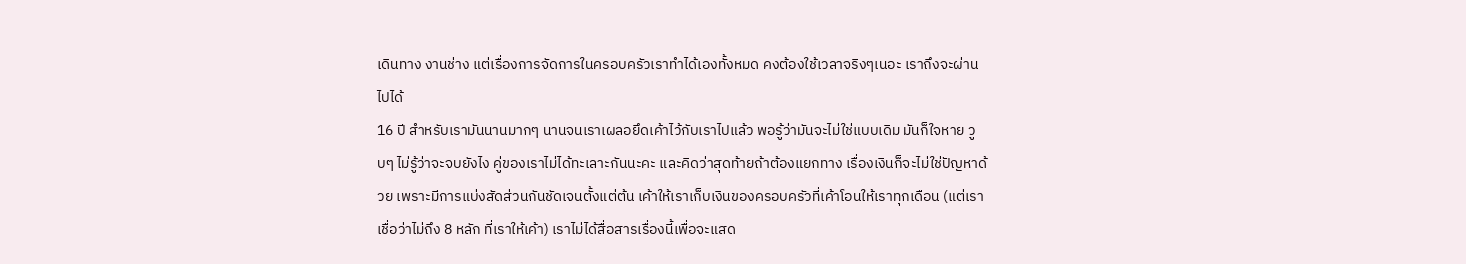เดินทาง งานช่าง แต่เรื่องการจัดการในครอบครัวเราทำได้เองทั้งหมด คงต้องใช้เวลาจริงๆเนอะ เราถึงจะผ่านไปได้
16 ปี สำหรับเรามันนานมากๆ นานจนเราเผลอยึดเค้าไว้กับเราไปแล้ว พอรู้ว่ามันจะไม่ใช่แบบเดิม มันก็ใจหาย วูบๆ ไม่รู้ว่าจะจบยังไง คู่ของเราไม่ได้ทะเลาะกันนะคะ และคิดว่าสุดท้ายถ้าต้องแยกทาง เรื่องเงินก็จะไม่ใช่ปัญหาด้วย เพราะมีการแบ่งสัดส่วนกันชัดเจนตั้งแต่ต้น เค้าให้เราเก็บเงินของครอบครัวที่เค้าโอนให้เราทุกเดือน (แต่เราเชื่อว่าไม่ถึง 8 หลัก ที่เราให้เค้า) เราไม่ได้สื่อสารเรื่องนี้เพื่อจะแสด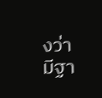งว่ามีฐา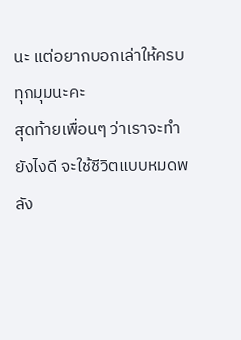นะ แต่อยากบอกเล่าให้ครบทุกมุมนะคะ
สุดท้ายเพื่อนๆ ว่าเราจะทำยังไงดี จะใช้ชีวิตแบบหมดพลัง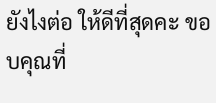ยังไงต่อ ให้ดีที่สุดคะ ขอบคุณที่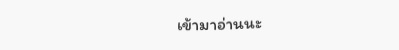เข้ามาอ่านนะ